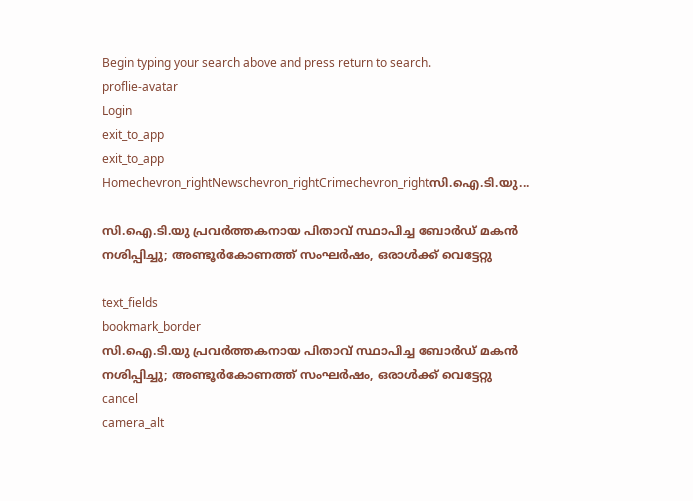Begin typing your search above and press return to search.
proflie-avatar
Login
exit_to_app
exit_to_app
Homechevron_rightNewschevron_rightCrimechevron_rightസി.ഐ.ടി.യു...

സി.ഐ.ടി.യു പ്രവർത്തകനായ പിതാവ് സ്ഥാപിച്ച ബോർഡ് മകൻ നശിപ്പിച്ചു; അണ്ടൂർകോണത്ത് സംഘർഷം, ഒരാൾക്ക് വെട്ടേറ്റു

text_fields
bookmark_border
സി.ഐ.ടി.യു പ്രവർത്തകനായ പിതാവ് സ്ഥാപിച്ച ബോർഡ് മകൻ നശിപ്പിച്ചു; അണ്ടൂർകോണത്ത് സംഘർഷം, ഒരാൾക്ക് വെട്ടേറ്റു
cancel
camera_alt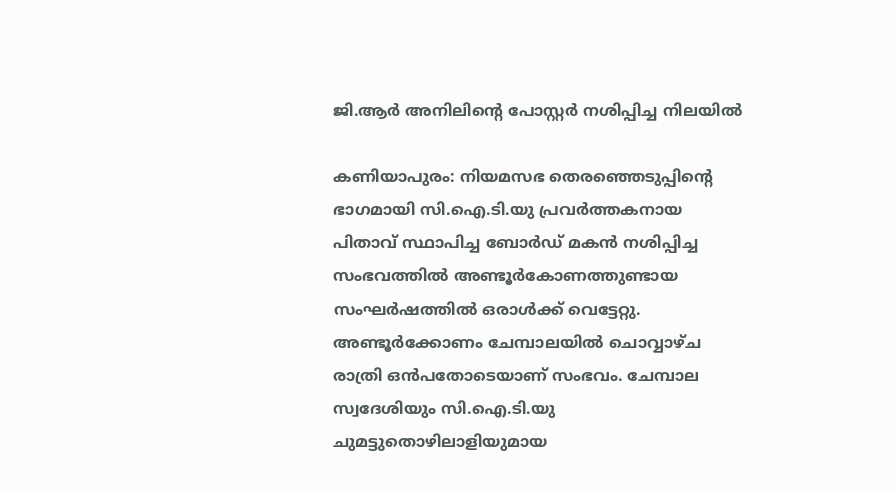ജി.ആർ അനിലിന്റെ പോസ്റ്റർ നശിപ്പിച്ച നിലയിൽ

കണിയാപുരം: നിയമസഭ തെരഞ്ഞെടുപ്പിന്റെ ഭാഗമായി സി.ഐ.ടി.യു പ്രവർത്തകനായ പിതാവ് സ്ഥാപിച്ച ബോർഡ് മകൻ നശിപ്പിച്ച സംഭവത്തിൽ അണ്ടൂർകോണത്തുണ്ടായ സംഘർഷത്തിൽ ഒരാൾക്ക് വെട്ടേറ്റു. അണ്ടൂർക്കോണം ചേമ്പാലയിൽ ചൊവ്വാഴ്ച രാത്രി ഒൻപതോടെയാണ് സംഭവം. ചേമ്പാല സ്വദേശിയും സി.ഐ.ടി.യു ചുമട്ടുതൊഴിലാളിയുമായ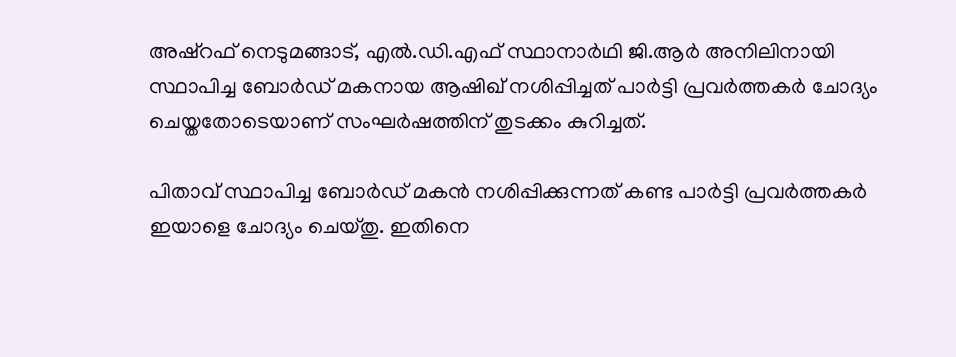അഷ്റഫ് നെടുമങ്ങാട്, എൽ.ഡി.എഫ് സ്ഥാനാർഥി ജി.ആർ അനിലിനായി സ്ഥാപിച്ച ബോർഡ് മകനായ ആഷിഖ് നശിപ്പിച്ചത് പാർട്ടി പ്രവർത്തകർ ചോദ്യം ചെയ്തതോടെയാണ് സംഘർഷത്തിന് തുടക്കം കുറിച്ചത്.

പിതാവ് സ്ഥാപിച്ച ബോർഡ് മകൻ നശിപ്പിക്കുന്നത് കണ്ട പാർട്ടി പ്രവർത്തകർ ഇയാളെ ചോദ്യം ചെയ്തു. ഇതിനെ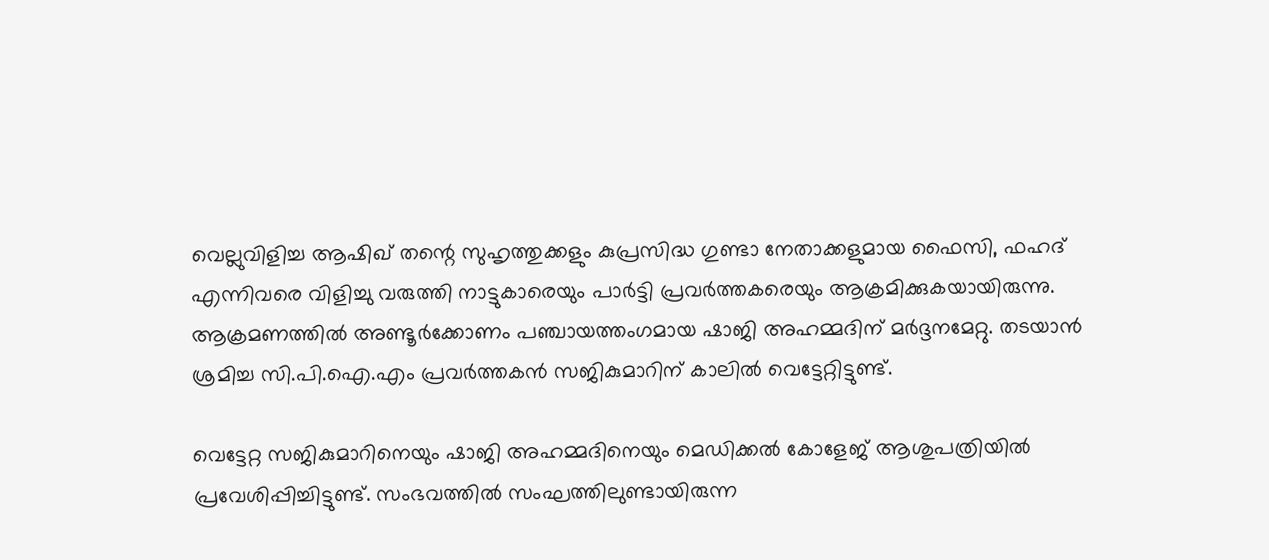വെല്ലുവിളിച്ച ആഷിഖ് തന്റെ സുഹൃത്തുക്കളും കുപ്രസിദ്ധ ഗുണ്ടാ നേതാക്കളുമായ ഫൈസി, ഫഹദ് എന്നിവരെ വിളിച്ചു വരുത്തി നാട്ടുകാരെയും പാർട്ടി പ്രവർത്തകരെയും ആക്രമിക്കുകയായിരുന്നു. ആക്രമണത്തിൽ അണ്ടൂർക്കോണം പഞ്ചായത്തംഗമായ ഷാജി അഹമ്മദിന് മർദ്ദനമേറ്റു. തടയാൻ ശ്രമിച്ച സി.പി.ഐ.എം പ്രവർത്തകൻ സജികുമാറിന് കാലിൽ വെട്ടേറ്റിട്ടുണ്ട്.

വെട്ടേറ്റ സജികുമാറിനെയും ഷാജി അഹമ്മദിനെയും മെഡിക്കൽ കോളേജ് ആശുപത്രിയിൽ പ്രവേശിപ്പിച്ചിട്ടുണ്ട്. സംഭവത്തിൽ സംഘത്തിലുണ്ടായിരുന്ന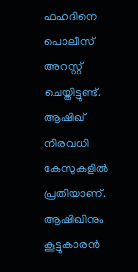ഫഹദിനെ പൊലീസ് അറസ്റ്റ് ചെയ്തിട്ടുണ്ട്. ആഷിഖ് നിരവധി കേസുകളിൽ പ്രതിയാണ്. ആഷിഖിനും കൂട്ടുകാരൻ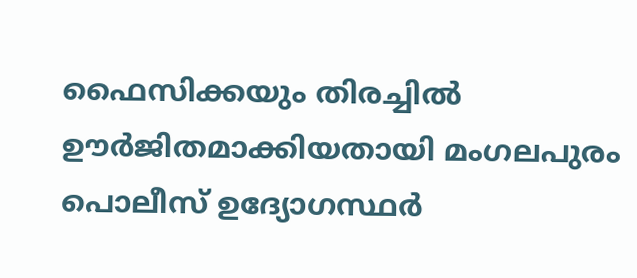ഫൈസിക്കയും തിരച്ചിൽ ഊർജിതമാക്കിയതായി മംഗലപുരം പൊലീസ് ഉദ്യോഗസ്ഥർ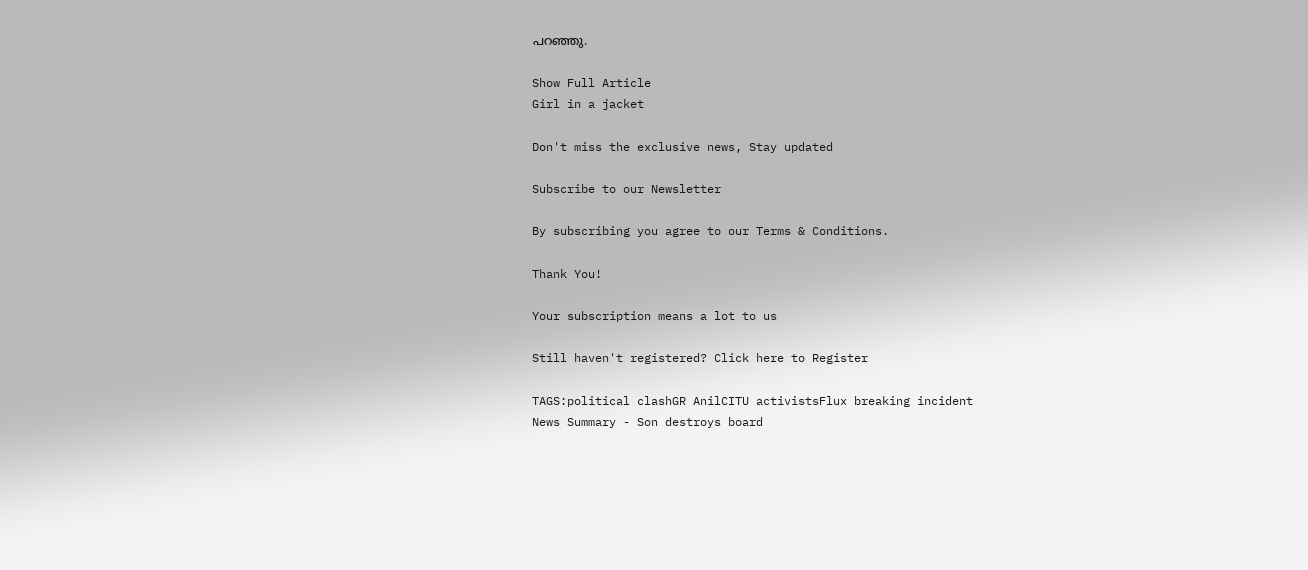പറഞ്ഞു.

Show Full Article
Girl in a jacket

Don't miss the exclusive news, Stay updated

Subscribe to our Newsletter

By subscribing you agree to our Terms & Conditions.

Thank You!

Your subscription means a lot to us

Still haven't registered? Click here to Register

TAGS:political clashGR AnilCITU activistsFlux breaking incident
News Summary - Son destroys board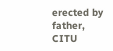erected by father, CITU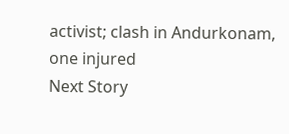activist; clash in Andurkonam, one injured
Next Story